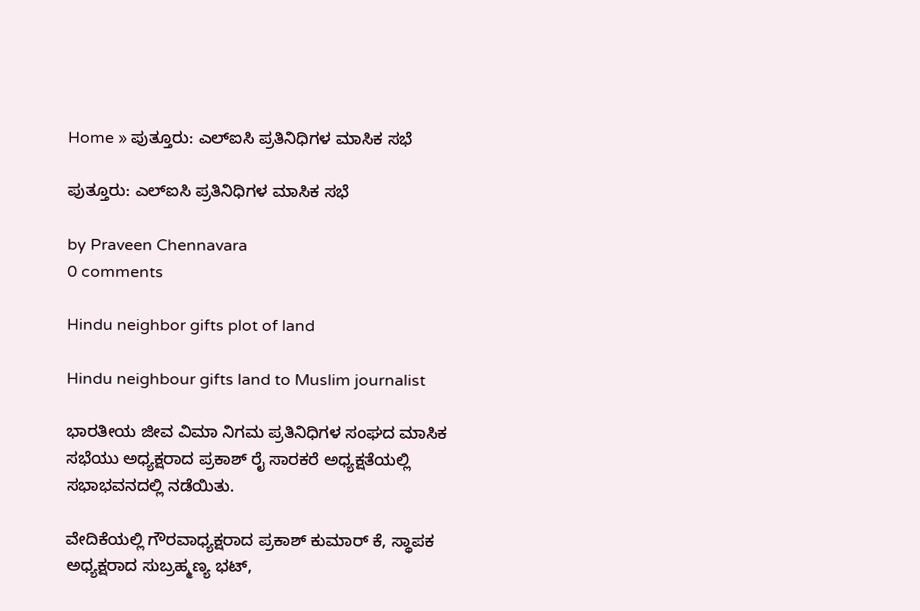Home » ಪುತ್ತೂರು: ಎಲ್ಐಸಿ ಪ್ರತಿನಿಧಿಗಳ ಮಾಸಿಕ ಸಭೆ

ಪುತ್ತೂರು: ಎಲ್ಐಸಿ ಪ್ರತಿನಿಧಿಗಳ ಮಾಸಿಕ ಸಭೆ

by Praveen Chennavara
0 comments

Hindu neighbor gifts plot of land

Hindu neighbour gifts land to Muslim journalist

ಭಾರತೀಯ ಜೀವ ವಿಮಾ ನಿಗಮ ಪ್ರತಿನಿಧಿಗಳ ಸಂಘದ ಮಾಸಿಕ ಸಭೆಯು ಅಧ್ಯಕ್ಷರಾದ ಪ್ರಕಾಶ್ ರೈ ಸಾರಕರೆ ಅಧ್ಯಕ್ಷತೆಯಲ್ಲಿ ಸಭಾಭವನದಲ್ಲಿ ನಡೆಯಿತು.

ವೇದಿಕೆಯಲ್ಲಿ ಗೌರವಾಧ್ಯಕ್ಷರಾದ ಪ್ರಕಾಶ್ ಕುಮಾರ್ ಕೆ, ಸ್ಥಾಪಕ ಅಧ್ಯಕ್ಷರಾದ ಸುಬ್ರಹ್ಮಣ್ಯ ಭಟ್,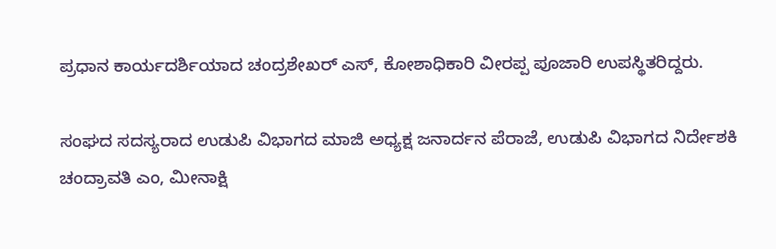ಪ್ರಧಾನ ಕಾರ್ಯದರ್ಶಿಯಾದ ಚಂದ್ರಶೇಖರ್ ಎಸ್, ಕೋಶಾಧಿಕಾರಿ ವೀರಪ್ಪ ಪೂಜಾರಿ ಉಪಸ್ಥಿತರಿದ್ದರು.

ಸಂಘದ ಸದಸ್ಯರಾದ ಉಡುಪಿ ವಿಭಾಗದ ಮಾಜಿ ಅಧ್ಯಕ್ಷ ಜನಾರ್ದನ ಪೆರಾಜೆ, ಉಡುಪಿ ವಿಭಾಗದ ನಿರ್ದೇಶಕಿ ಚಂದ್ರಾವತಿ ಎಂ, ಮೀನಾಕ್ಷಿ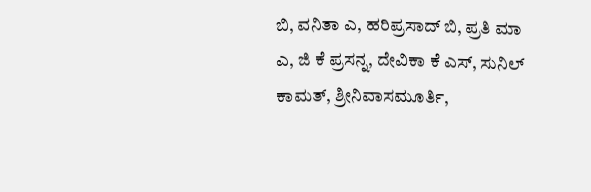ಬಿ, ವನಿತಾ ಎ, ಹರಿಪ್ರಸಾದ್ ಬಿ, ಪ್ರತಿ ಮಾ ಎ, ಜಿ ಕೆ ಪ್ರಸನ್ನ, ದೇವಿಕಾ ಕೆ ಎಸ್, ಸುನಿಲ್ ಕಾಮತ್, ಶ್ರೀನಿವಾಸಮೂರ್ತಿ,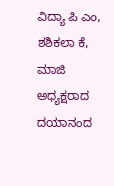ವಿದ್ಯಾ ಪಿ ಎಂ, ಶಶಿಕಲಾ ಕೆ, ಮಾಜಿ ಅಧ್ಯಕ್ಷರಾದ ದಯಾನಂದ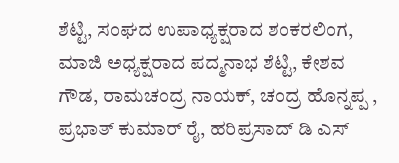ಶೆಟ್ಟಿ, ಸಂಘದ ಉಪಾಧ್ಯಕ್ಷರಾದ ಶಂಕರಲಿಂಗ, ಮಾಜಿ ಅಧ್ಯಕ್ಷರಾದ ಪದ್ಮನಾಭ ಶೆಟ್ಟಿ, ಕೇಶವ ಗೌಡ, ರಾಮಚಂದ್ರ ನಾಯಕ್, ಚಂದ್ರ ಹೊನ್ನಪ್ಪ , ಪ್ರಭಾತ್ ಕುಮಾರ್ ರೈ, ಹರಿಪ್ರಸಾದ್ ಡಿ ಎಸ್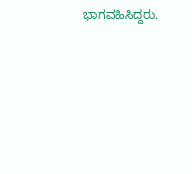ಭಾಗವಹಿಸಿದ್ದರು.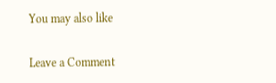You may also like

Leave a Comment